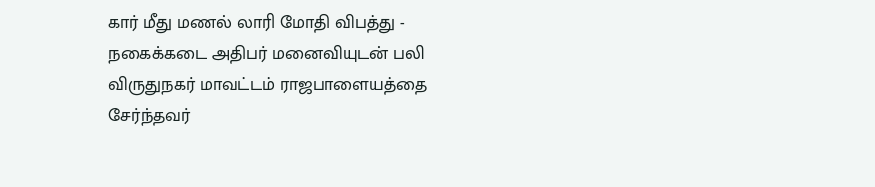கார் மீது மணல் லாரி மோதி விபத்து - நகைக்கடை அதிபர் மனைவியுடன் பலி
விருதுநகர் மாவட்டம் ராஜபாளையத்தை சேர்ந்தவர்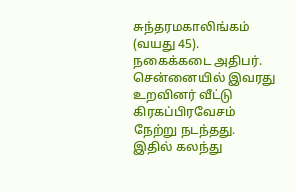சுந்தரமகாலிங்கம் (வயது 45). நகைக்கடை அதிபர். சென்னையில் இவரது உறவினர் வீட்டு கிரகப்பிரவேசம் நேற்று நடந்தது.
இதில் கலந்து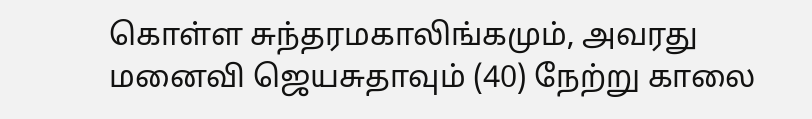கொள்ள சுந்தரமகாலிங்கமும், அவரது மனைவி ஜெயசுதாவும் (40) நேற்று காலை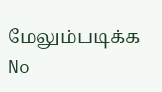மேலும்படிக்க
No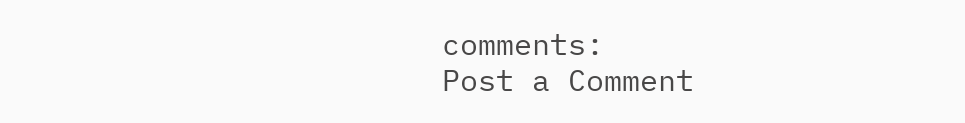comments:
Post a Comment